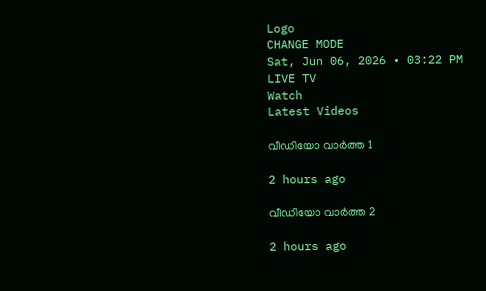Logo
CHANGE MODE
Sat, Jun 06, 2026 • 03:22 PM
LIVE TV
Watch
Latest Videos

വീഡിയോ വാർത്ത 1

2 hours ago

വീഡിയോ വാർത്ത 2

2 hours ago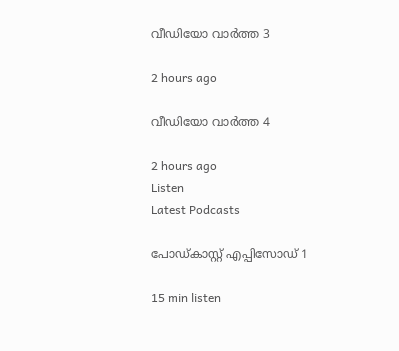വീഡിയോ വാർത്ത 3

2 hours ago

വീഡിയോ വാർത്ത 4

2 hours ago
Listen
Latest Podcasts

പോഡ്കാസ്റ്റ് എപ്പിസോഡ് 1

15 min listen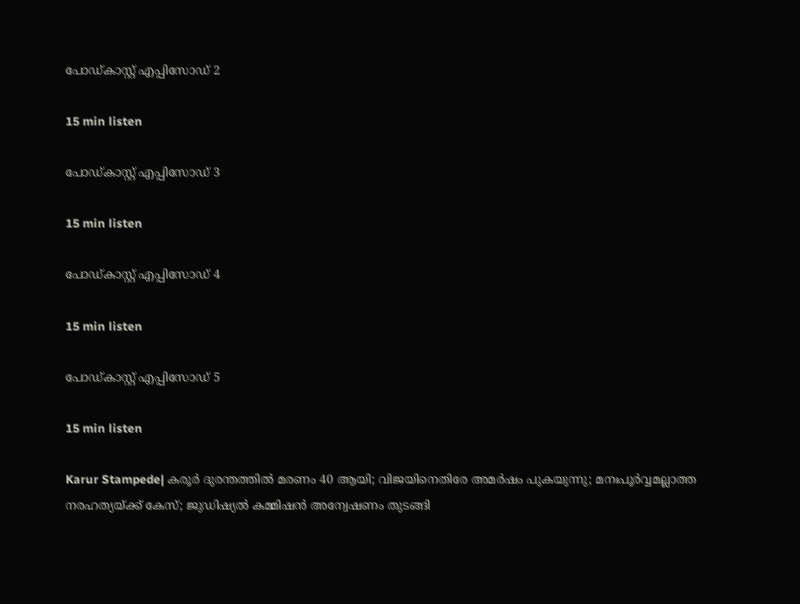പോഡ്കാസ്റ്റ് എപ്പിസോഡ് 2

15 min listen

പോഡ്കാസ്റ്റ് എപ്പിസോഡ് 3

15 min listen

പോഡ്കാസ്റ്റ് എപ്പിസോഡ് 4

15 min listen

പോഡ്കാസ്റ്റ് എപ്പിസോഡ് 5

15 min listen

Karur Stampede| കരൂര്‍ ദുരന്തത്തില്‍ മരണം 40 ആയി; വിജയിനെതിരേ അമര്‍ഷം പുകയുന്നു; മനഃപൂർവ്വമല്ലാത്ത നരഹത്യയ്ക്ക് കേസ്; ജുഡിഷ്യല്‍ കമ്മിഷന്‍ അന്വേഷണം തുടങ്ങി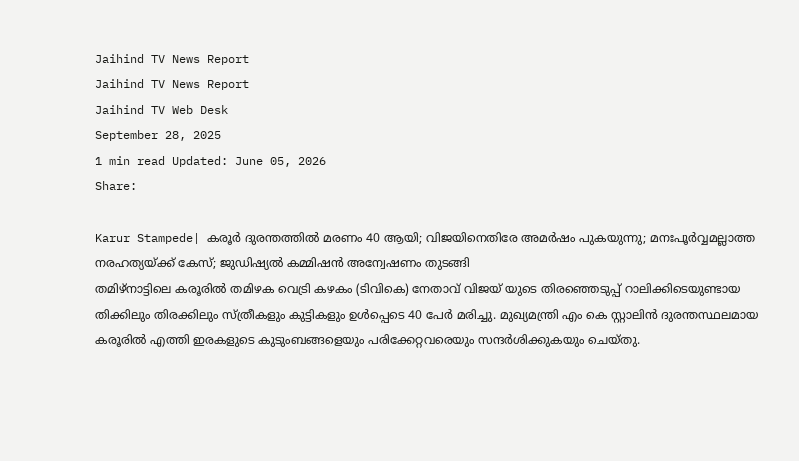Jaihind TV News Report
Jaihind TV News Report
Jaihind TV Web Desk
September 28, 2025
1 min read Updated: June 05, 2026
Share:

Karur Stampede| കരൂര്‍ ദുരന്തത്തില്‍ മരണം 40 ആയി; വിജയിനെതിരേ അമര്‍ഷം പുകയുന്നു; മനഃപൂർവ്വമല്ലാത്ത  നരഹത്യയ്ക്ക് കേസ്; ജുഡിഷ്യല്‍ കമ്മിഷന്‍ അന്വേഷണം തുടങ്ങി
തമിഴ്നാട്ടിലെ കരൂരില്‍ തമിഴക വെട്രി കഴകം (ടിവികെ) നേതാവ് വിജയ് യുടെ തിരഞ്ഞെടുപ്പ് റാലിക്കിടെയുണ്ടായ തിക്കിലും തിരക്കിലും സ്ത്രീകളും കുട്ടികളും ഉള്‍പ്പെടെ 40 പേര്‍ മരിച്ചു. മുഖ്യമന്ത്രി എം കെ സ്റ്റാലിന്‍ ദുരന്തസ്ഥലമായ കരൂരില്‍ എത്തി ഇരകളുടെ കുടുംബങ്ങളെയും പരിക്കേറ്റവരെയും സന്ദര്‍ശിക്കുകയും ചെയ്തു.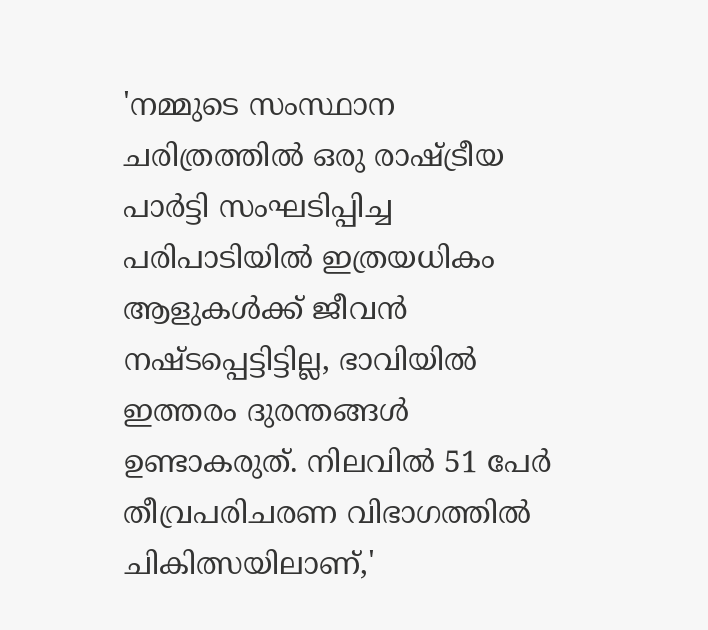'നമ്മുടെ സംസ്ഥാന ചരിത്രത്തില്‍ ഒരു രാഷ്ട്രീയ പാര്‍ട്ടി സംഘടിപ്പിച്ച പരിപാടിയില്‍ ഇത്രയധികം ആളുകള്‍ക്ക് ജീവന്‍ നഷ്ടപ്പെട്ടിട്ടില്ല, ഭാവിയില്‍ ഇത്തരം ദുരന്തങ്ങള്‍ ഉണ്ടാകരുത്. നിലവില്‍ 51 പേര്‍ തീവ്രപരിചരണ വിഭാഗത്തില്‍ ചികിത്സയിലാണ്,'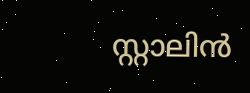സ്റ്റാലിന്‍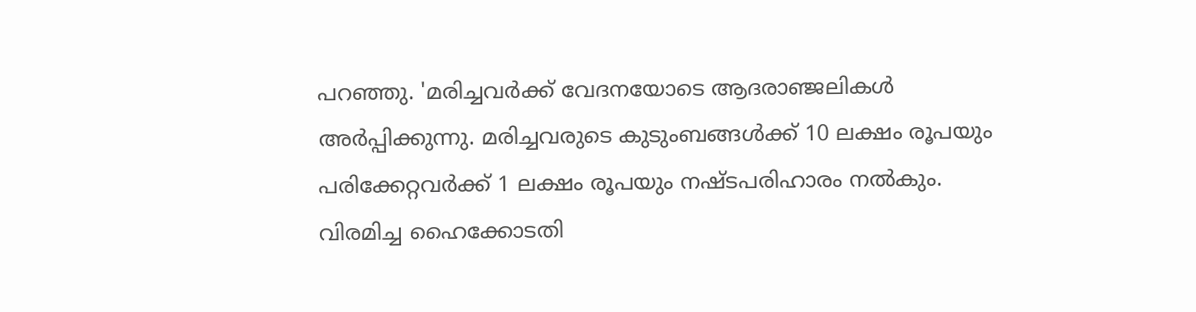പറഞ്ഞു. 'മരിച്ചവര്‍ക്ക് വേദനയോടെ ആദരാഞ്ജലികള്‍ അര്‍പ്പിക്കുന്നു. മരിച്ചവരുടെ കുടുംബങ്ങള്‍ക്ക് 10 ലക്ഷം രൂപയും പരിക്കേറ്റവര്‍ക്ക് 1 ലക്ഷം രൂപയും നഷ്ടപരിഹാരം നല്‍കും. വിരമിച്ച ഹൈക്കോടതി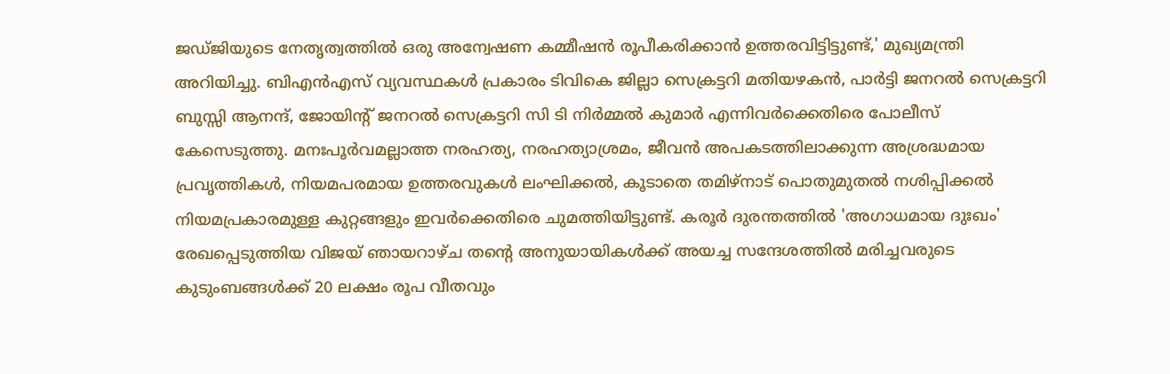ജഡ്ജിയുടെ നേതൃത്വത്തില്‍ ഒരു അന്വേഷണ കമ്മീഷന്‍ രൂപീകരിക്കാന്‍ ഉത്തരവിട്ടിട്ടുണ്ട്,' മുഖ്യമന്ത്രി അറിയിച്ചു. ബിഎന്‍എസ് വ്യവസ്ഥകള്‍ പ്രകാരം ടിവികെ ജില്ലാ സെക്രട്ടറി മതിയഴകന്‍, പാര്‍ട്ടി ജനറല്‍ സെക്രട്ടറി ബുസ്സി ആനന്ദ്, ജോയിന്റ് ജനറല്‍ സെക്രട്ടറി സി ടി നിര്‍മ്മല്‍ കുമാര്‍ എന്നിവര്‍ക്കെതിരെ പോലീസ് കേസെടുത്തു. മനഃപൂര്‍വമല്ലാത്ത നരഹത്യ, നരഹത്യാശ്രമം, ജീവന്‍ അപകടത്തിലാക്കുന്ന അശ്രദ്ധമായ പ്രവൃത്തികള്‍, നിയമപരമായ ഉത്തരവുകള്‍ ലംഘിക്കല്‍, കൂടാതെ തമിഴ്‌നാട് പൊതുമുതല്‍ നശിപ്പിക്കല്‍ നിയമപ്രകാരമുള്ള കുറ്റങ്ങളും ഇവര്‍ക്കെതിരെ ചുമത്തിയിട്ടുണ്ട്. കരൂര്‍ ദുരന്തത്തില്‍ 'അഗാധമായ ദുഃഖം' രേഖപ്പെടുത്തിയ വിജയ് ഞായറാഴ്ച തന്റെ അനുയായികള്‍ക്ക് അയച്ച സന്ദേശത്തില്‍ മരിച്ചവരുടെ കുടുംബങ്ങള്‍ക്ക് 20 ലക്ഷം രൂപ വീതവും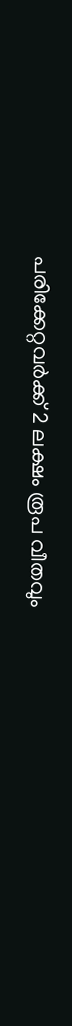പരിക്കേറ്റവര്‍ക്ക് 2 ലക്ഷം രൂപ വീതവും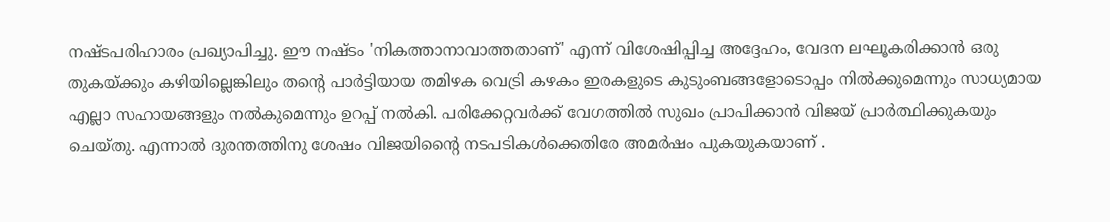നഷ്ടപരിഹാരം പ്രഖ്യാപിച്ചു. ഈ നഷ്ടം 'നികത്താനാവാത്തതാണ്' എന്ന് വിശേഷിപ്പിച്ച അദ്ദേഹം, വേദന ലഘൂകരിക്കാന്‍ ഒരു തുകയ്ക്കും കഴിയില്ലെങ്കിലും തന്റെ പാര്‍ട്ടിയായ തമിഴക വെട്രി കഴകം ഇരകളുടെ കുടുംബങ്ങളോടൊപ്പം നില്‍ക്കുമെന്നും സാധ്യമായ എല്ലാ സഹായങ്ങളും നല്‍കുമെന്നും ഉറപ്പ് നല്‍കി. പരിക്കേറ്റവര്‍ക്ക് വേഗത്തില്‍ സുഖം പ്രാപിക്കാന്‍ വിജയ് പ്രാര്‍ത്ഥിക്കുകയും ചെയ്തു. എന്നാല്‍ ദുരന്തത്തിനു ശേഷം വിജയിന്റൈ നടപടികള്‍ക്കെതിരേ അമര്‍ഷം പുകയുകയാണ് .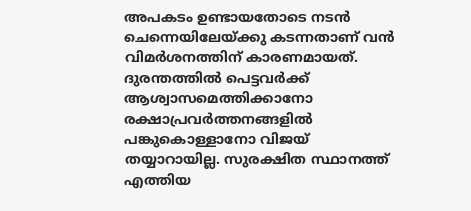അപകടം ഉണ്ടായതോടെ നടന്‍ ചെന്നെയിലേയ്ക്കു കടന്നതാണ് വന്‍ വിമര്‍ശനത്തിന് കാരണമായത്. ദുരന്തത്തില്‍ പെട്ടവര്‍ക്ക് ആശ്വാസമെത്തിക്കാനോ രക്ഷാപ്രവര്‍ത്തനങ്ങളില്‍ പങ്കുകൊള്ളാനോ വിജയ് തയ്യാറായില്ല. സുരക്ഷിത സ്ഥാനത്ത് എത്തിയ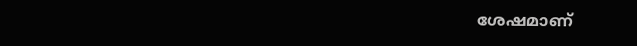ശേഷമാണ്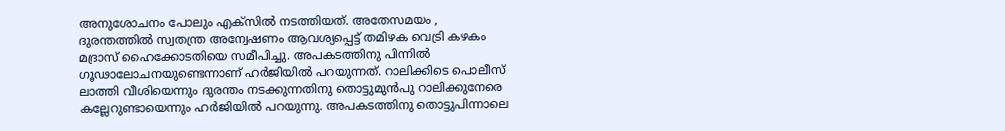അനുശോചനം പോലും എക്‌സില്‍ നടത്തിയത്. അതേസമയം , ദുരന്തത്തില്‍ സ്വതന്ത്ര അന്വേഷണം ആവശ്യപ്പെട്ട് തമിഴക വെട്രി കഴകം മദ്രാസ് ഹൈക്കോടതിയെ സമീപിച്ചു. അപകടത്തിനു പിന്നില്‍ ഗൂഢാലോചനയുണ്ടെന്നാണ് ഹര്‍ജിയില്‍ പറയുന്നത്. റാലിക്കിടെ പൊലീസ് ലാത്തി വീശിയെന്നും ദുരന്തം നടക്കുന്നതിനു തൊട്ടുമുന്‍പു റാലിക്കുനേരെ കല്ലേറുണ്ടായെന്നും ഹര്‍ജിയില്‍ പറയുന്നു. അപകടത്തിനു തൊട്ടുപിന്നാലെ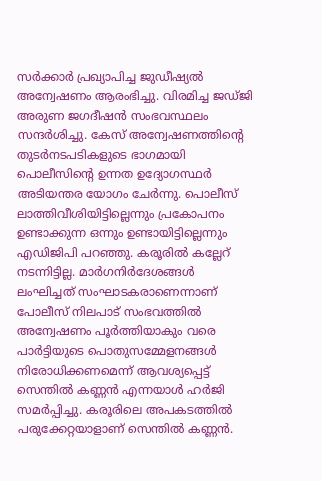സര്‍ക്കാര്‍ പ്രഖ്യാപിച്ച ജുഡീഷ്യല്‍ അന്വേഷണം ആരംഭിച്ചു. വിരമിച്ച ജഡ്ജി അരുണ ജഗദീഷന്‍ സംഭവസ്ഥലം സന്ദര്‍ശിച്ചു. കേസ് അന്വേഷണത്തിന്റെ തുടര്‍നടപടികളുടെ ഭാഗമായി പൊലീസിന്റെ ഉന്നത ഉദ്യോഗസ്ഥര്‍ അടിയന്തര യോഗം ചേര്‍ന്നു. പൊലീസ് ലാത്തിവീശിയിട്ടില്ലെന്നും പ്രകോപനം ഉണ്ടാക്കുന്ന ഒന്നും ഉണ്ടായിട്ടില്ലെന്നും എഡിജിപി പറഞ്ഞു. കരൂരില്‍ കല്ലേറ് നടന്നിട്ടില്ല. മാര്‍ഗനിര്‍ദേശങ്ങള്‍ ലംഘിച്ചത് സംഘാടകരാണെന്നാണ് പോലീസ് നിലപാട് സംഭവത്തില്‍ അന്വേഷണം പൂര്‍ത്തിയാകും വരെ പാര്‍ട്ടിയുടെ പൊതുസമ്മേളനങ്ങള്‍ നിരോധിക്കണമെന്ന് ആവശ്യപ്പെട്ട് സെന്തില്‍ കണ്ണന്‍ എന്നയാള്‍ ഹര്‍ജി സമര്‍പ്പിച്ചു. കരൂരിലെ അപകടത്തില്‍ പരുക്കേറ്റയാളാണ് സെന്തില്‍ കണ്ണന്‍.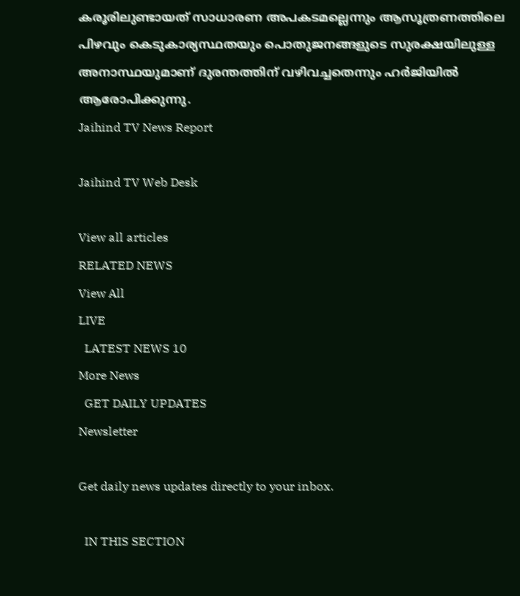കരൂരിലുണ്ടായത് സാധാരണ അപകടമല്ലെന്നും ആസൂത്രണത്തിലെ പിഴവും കെടുകാര്യസ്ഥതയും പൊതുജനങ്ങളുടെ സുരക്ഷയിലുള്ള അനാസ്ഥയുമാണ് ദുരന്തത്തിന് വഴിവച്ചതെന്നും ഹര്‍ജിയില്‍ ആരോപിക്കുന്നു.
Jaihind TV News Report

Jaihind TV Web Desk

View all articles
RELATED NEWS
View All
LIVE
  LATEST NEWS 10
More News
  GET DAILY UPDATES
Newsletter

Get daily news updates directly to your inbox.

  IN THIS SECTION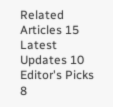Related Articles 15
Latest Updates 10
Editor's Picks 8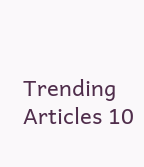Trending Articles 10